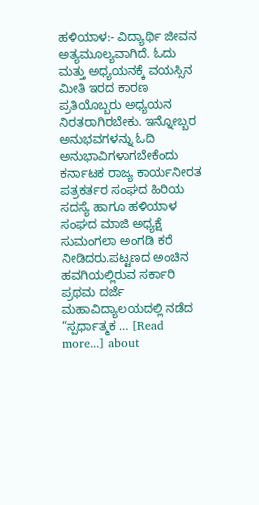ಹಳಿಯಾಳ:- ವಿದ್ಯಾರ್ಥಿ ಜೀವನ ಅತ್ಯಮೂಲ್ಯವಾಗಿದೆ. ಓದು ಮತ್ತು ಅಧ್ಯಯನಕ್ಕೆ ವಯಸ್ಸಿನ ಮೀತಿ ಇರದ ಕಾರಣ ಪ್ರತಿಯೊಬ್ಬರು ಅಧ್ಯಯನ ನಿರತರಾಗಿರಬೇಕು. ಇನ್ನೋಬ್ಬರ ಅನುಭವಗಳನ್ನು ಓದಿ ಅನುಭಾವಿಗಳಾಗಬೇಕೆಂದು ಕರ್ನಾಟಕ ರಾಜ್ಯ ಕಾರ್ಯನೀರತ ಪತ್ರಕರ್ತರ ಸಂಘದ ಹಿರಿಯ ಸದಸ್ಯೆ ಹಾಗೂ ಹಳಿಯಾಳ ಸಂಘದ ಮಾಜಿ ಅಧ್ಯಕ್ಷೆ ಸುಮಂಗಲಾ ಅಂಗಡಿ ಕರೆ ನೀಡಿದರು.ಪಟ್ಟಣದ ಅಂಚಿನ ಹವಗಿಯಲ್ಲಿರುವ ಸರ್ಕಾರಿ ಪ್ರಥಮ ದರ್ಜೆ ಮಹಾವಿದ್ಯಾಲಯದಲ್ಲಿ ನಡೆದ “ಸ್ಪರ್ಧಾತ್ಮಕ … [Read more...] about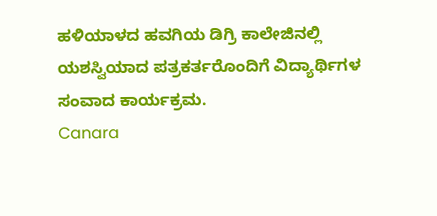ಹಳಿಯಾಳದ ಹವಗಿಯ ಡಿಗ್ರಿ ಕಾಲೇಜಿನಲ್ಲಿ ಯಶಸ್ವಿಯಾದ ಪತ್ರಕರ್ತರೊಂದಿಗೆ ವಿದ್ಯಾರ್ಥಿಗಳ ಸಂವಾದ ಕಾರ್ಯಕ್ರಮ.
Canara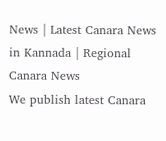News | Latest Canara News in Kannada | Regional Canara News
We publish latest Canara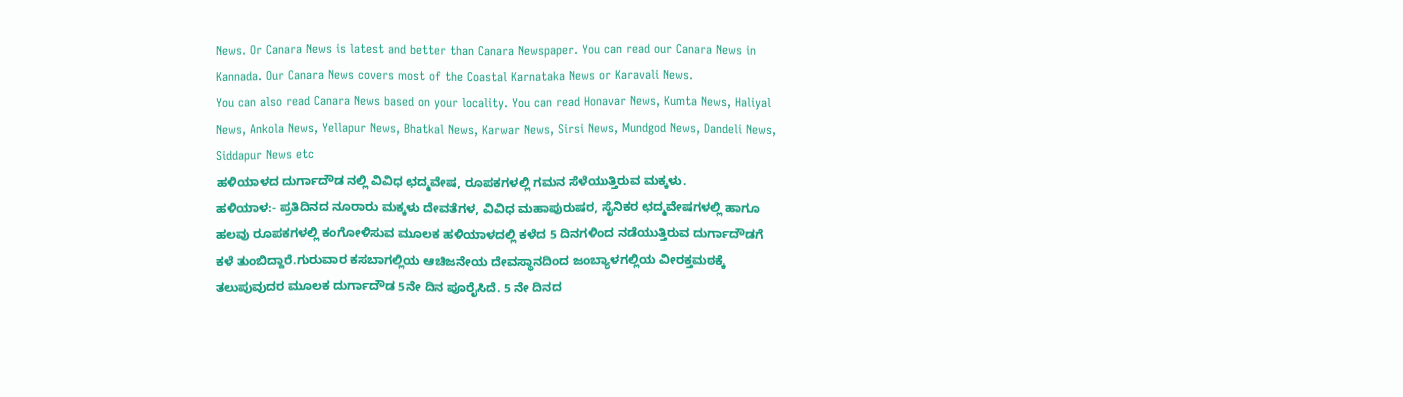News. Or Canara News is latest and better than Canara Newspaper. You can read our Canara News in Kannada. Our Canara News covers most of the Coastal Karnataka News or Karavali News.
You can also read Canara News based on your locality. You can read Honavar News, Kumta News, Haliyal News, Ankola News, Yellapur News, Bhatkal News, Karwar News, Sirsi News, Mundgod News, Dandeli News, Siddapur News etc
ಹಳಿಯಾಳದ ದುರ್ಗಾದೌಡ ನಲ್ಲಿ ವಿವಿಧ ಛದ್ಮವೇಷ, ರೂಪಕಗಳಲ್ಲಿ ಗಮನ ಸೆಳೆಯುತ್ತಿರುವ ಮಕ್ಕಳು.
ಹಳಿಯಾಳ:- ಪ್ರತಿದಿನದ ನೂರಾರು ಮಕ್ಕಳು ದೇವತೆಗಳ, ವಿವಿಧ ಮಹಾಪುರುಷರ, ಸೈನಿಕರ ಛದ್ಮವೇಷಗಳಲ್ಲಿ ಹಾಗೂ ಹಲವು ರೂಪಕಗಳಲ್ಲಿ ಕಂಗೋಳಿಸುವ ಮೂಲಕ ಹಳಿಯಾಳದಲ್ಲಿ ಕಳೆದ 5 ದಿನಗಳಿಂದ ನಡೆಯುತ್ತಿರುವ ದುರ್ಗಾದೌಡಗೆ ಕಳೆ ತುಂಬಿದ್ದಾರೆ.ಗುರುವಾರ ಕಸಬಾಗಲ್ಲಿಯ ಆಚಿಜನೇಯ ದೇವಸ್ಥಾನದಿಂದ ಜಂಬ್ಯಾಳಗಲ್ಲಿಯ ವೀರಕ್ತಮಠಕ್ಕೆ ತಲುಪುವುದರ ಮೂಲಕ ದುರ್ಗಾದೌಡ 5ನೇ ದಿನ ಪೂರೈಸಿದೆ. 5 ನೇ ದಿನದ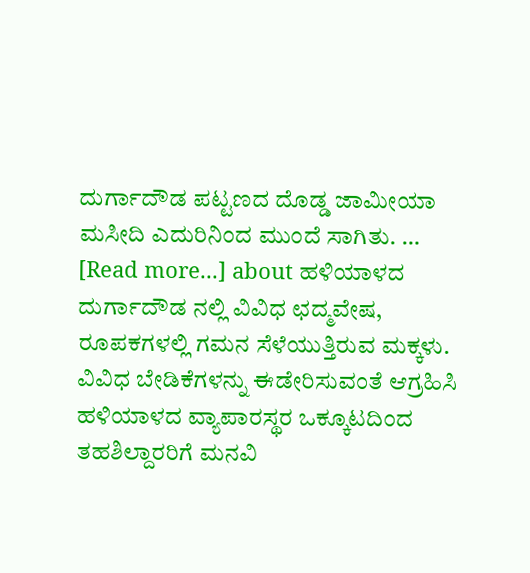ದುರ್ಗಾದೌಡ ಪಟ್ಟಣದ ದೊಡ್ಡ ಜಾಮೀಯಾ ಮಸೀದಿ ಎದುರಿನಿಂದ ಮುಂದೆ ಸಾಗಿತು. … [Read more...] about ಹಳಿಯಾಳದ ದುರ್ಗಾದೌಡ ನಲ್ಲಿ ವಿವಿಧ ಛದ್ಮವೇಷ, ರೂಪಕಗಳಲ್ಲಿ ಗಮನ ಸೆಳೆಯುತ್ತಿರುವ ಮಕ್ಕಳು.
ವಿವಿಧ ಬೇಡಿಕೆಗಳನ್ನು ಈಡೇರಿಸುವಂತೆ ಆಗ್ರಹಿಸಿ ಹಳಿಯಾಳದ ವ್ಯಾಪಾರಸ್ಥರ ಒಕ್ಕೂಟದಿಂದ ತಹಶಿಲ್ದಾರರಿಗೆ ಮನವಿ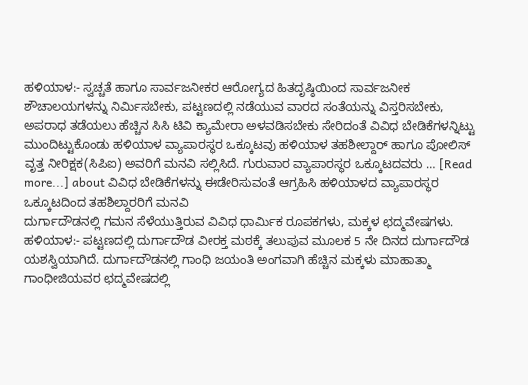ಹಳಿಯಾಳ:- ಸ್ವಚ್ಚತೆ ಹಾಗೂ ಸಾರ್ವಜನೀಕರ ಆರೋಗ್ಯದ ಹಿತದೃಷ್ಠಿಯಿಂದ ಸಾರ್ವಜನೀಕ ಶೌಚಾಲಯಗಳನ್ನು ನಿರ್ಮಿಸಬೇಕು, ಪಟ್ಟಣದಲ್ಲಿ ನಡೆಯುವ ವಾರದ ಸಂತೆಯನ್ನು ವಿಸ್ತರಿಸಬೇಕು, ಅಪರಾಧ ತಡೆಯಲು ಹೆಚ್ಚಿನ ಸಿಸಿ ಟಿವಿ ಕ್ಯಾಮೇರಾ ಅಳವಡಿಸಬೇಕು ಸೇರಿದಂತೆ ವಿವಿಧ ಬೇಡಿಕೆಗಳನ್ನಿಟ್ಟು ಮುಂದಿಟ್ಟುಕೊಂಡು ಹಳಿಯಾಳ ವ್ಯಾಪಾರಸ್ಥರ ಒಕ್ಕೂಟವು ಹಳಿಯಾಳ ತಹಶೀಲ್ದಾರ್ ಹಾಗೂ ಪೋಲಿಸ್ ವೃತ್ತ ನೀರಿಕ್ಷಕ(ಸಿಪಿಐ) ಅವರಿಗೆ ಮನವಿ ಸಲ್ಲಿಸಿದೆ. ಗುರುವಾರ ವ್ಯಾಪಾರಸ್ಥರ ಒಕ್ಕೂಟದವರು … [Read more...] about ವಿವಿಧ ಬೇಡಿಕೆಗಳನ್ನು ಈಡೇರಿಸುವಂತೆ ಆಗ್ರಹಿಸಿ ಹಳಿಯಾಳದ ವ್ಯಾಪಾರಸ್ಥರ ಒಕ್ಕೂಟದಿಂದ ತಹಶಿಲ್ದಾರರಿಗೆ ಮನವಿ
ದುರ್ಗಾದೌಡನಲ್ಲಿ ಗಮನ ಸೆಳೆಯುತ್ತಿರುವ ವಿವಿಧ ಧಾರ್ಮಿಕ ರೂಪಕಗಳು, ಮಕ್ಕಳ ಛದ್ಮವೇಷಗಳು.
ಹಳಿಯಾಳ:- ಪಟ್ಟಣದಲ್ಲಿ ದುರ್ಗಾದೌಡ ವೀರಕ್ತ ಮಠಕ್ಕೆ ತಲುಪುವ ಮೂಲಕ 5 ನೇ ದಿನದ ದುರ್ಗಾದೌಡ ಯಶಸ್ವಿಯಾಗಿದೆ. ದುರ್ಗಾದೌಡನಲ್ಲಿ ಗಾಂಧಿ ಜಯಂತಿ ಅಂಗವಾಗಿ ಹೆಚ್ಚಿನ ಮಕ್ಕಳು ಮಾಹಾತ್ಮಾ ಗಾಂಧೀಜಿಯವರ ಛದ್ಮವೇಷದಲ್ಲಿ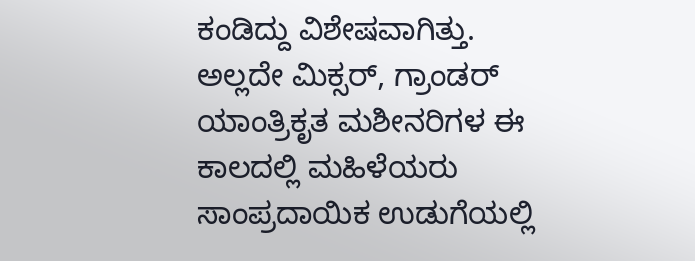ಕಂಡಿದ್ದು ವಿಶೇಷವಾಗಿತ್ತು. ಅಲ್ಲದೇ ಮಿಕ್ಸರ್, ಗ್ರಾಂಡರ್ ಯಾಂತ್ರಿಕೃತ ಮಶೀನರಿಗಳ ಈ ಕಾಲದಲ್ಲಿ ಮಹಿಳೆಯರು ಸಾಂಪ್ರದಾಯಿಕ ಉಡುಗೆಯಲ್ಲಿ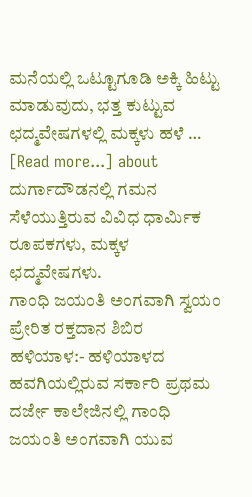ಮನೆಯಲ್ಲಿ ಒಟ್ಟೂಗೂಡಿ ಅಕ್ಕಿ ಹಿಟ್ಟು ಮಾಡುವುದು, ಭತ್ತ ಕುಟ್ಟುವ ಛದ್ಮವೇಷಗಳಲ್ಲಿ ಮಕ್ಕಳು ಹಳೆ … [Read more...] about ದುರ್ಗಾದೌಡನಲ್ಲಿ ಗಮನ ಸೆಳೆಯುತ್ತಿರುವ ವಿವಿಧ ಧಾರ್ಮಿಕ ರೂಪಕಗಳು, ಮಕ್ಕಳ ಛದ್ಮವೇಷಗಳು.
ಗಾಂಧಿ ಜಯಂತಿ ಅಂಗವಾಗಿ ಸ್ವಯಂ ಪ್ರೇರಿತ ರಕ್ತದಾನ ಶಿಬಿರ
ಹಳಿಯಾಳ:- ಹಳಿಯಾಳದ ಹವಗಿಯಲ್ಲಿರುವ ಸರ್ಕಾರಿ ಪ್ರಥಮ ದರ್ಜೇ ಕಾಲೇಜಿನಲ್ಲಿ ಗಾಂಧಿ ಜಯಂತಿ ಅಂಗವಾಗಿ ಯುವ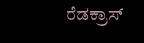ರೆಡಕ್ರಾಸ್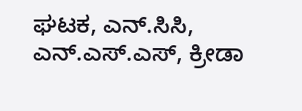ಘಟಕ, ಎನ್.ಸಿಸಿ, ಎನ್.ಎಸ್.ಎಸ್, ಕ್ರೀಡಾ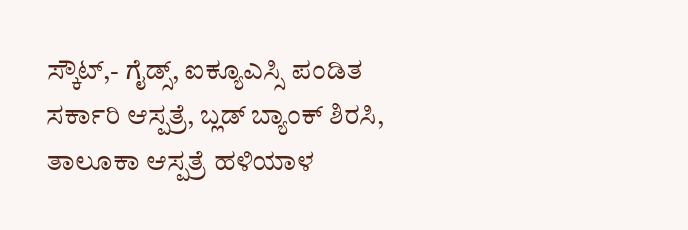ಸ್ಕೌಟ್,- ಗೈಡ್ಸ್, ಐಕ್ಯೂಎಸ್ಸಿ ಪಂಡಿತ ಸರ್ಕಾರಿ ಆಸ್ಪತ್ರೆ, ಬ್ಲಡ್ ಬ್ಯಾಂಕ್ ಶಿರಸಿ, ತಾಲೂಕಾ ಆಸ್ಪತ್ರೆ ಹಳಿಯಾಳ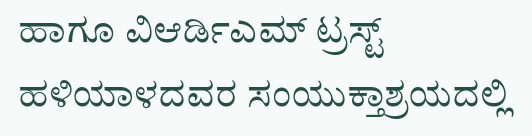ಹಾಗೂ ವಿಆರ್ಡಿಎಮ್ ಟ್ರಸ್ಟ್ ಹಳಿಯಾಳದವರ ಸಂಯುಕ್ತಾಶ್ರಯದಲ್ಲಿ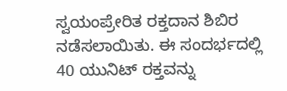ಸ್ವಯಂಪ್ರೇರಿತ ರಕ್ತದಾನ ಶಿಬಿರ ನಡೆಸಲಾಯಿತು. ಈ ಸಂದರ್ಭದಲ್ಲಿ 40 ಯುನಿಟ್ ರಕ್ತವನ್ನು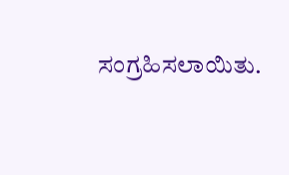ಸಂಗ್ರಹಿಸಲಾಯಿತು.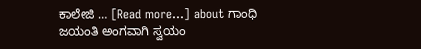ಕಾಲೇಜಿ … [Read more...] about ಗಾಂಧಿ ಜಯಂತಿ ಅಂಗವಾಗಿ ಸ್ವಯಂ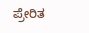ಪ್ರೇರಿತ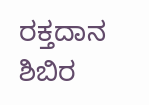ರಕ್ತದಾನ ಶಿಬಿರ